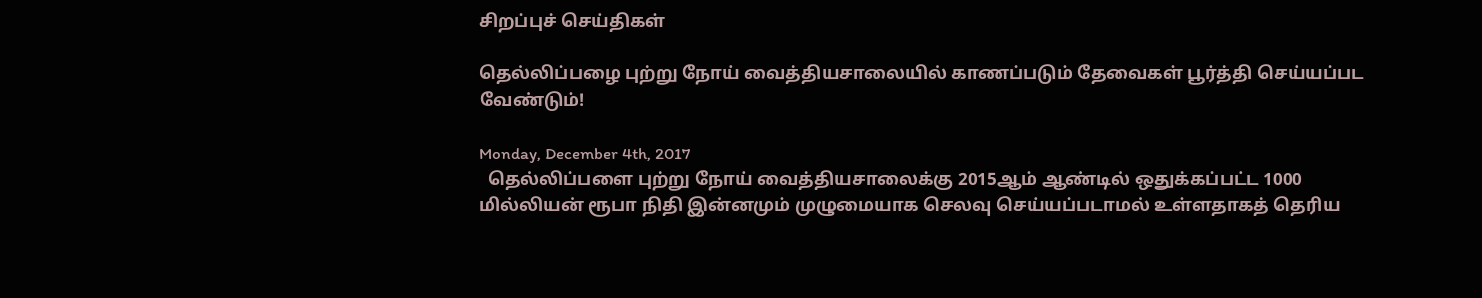சிறப்புச் செய்திகள்

தெல்லிப்பழை புற்று நோய் வைத்தியசாலையில் காணப்படும் தேவைகள் பூர்த்தி செய்யப்பட வேண்டும்!

Monday, December 4th, 2017
  தெல்லிப்பளை புற்று நோய் வைத்தியசாலைக்கு 2015ஆம் ஆண்டில் ஒதுக்கப்பட்ட 1000 மில்லியன் ரூபா நிதி இன்னமும் முழுமையாக செலவு செய்யப்படாமல் உள்ளதாகத் தெரிய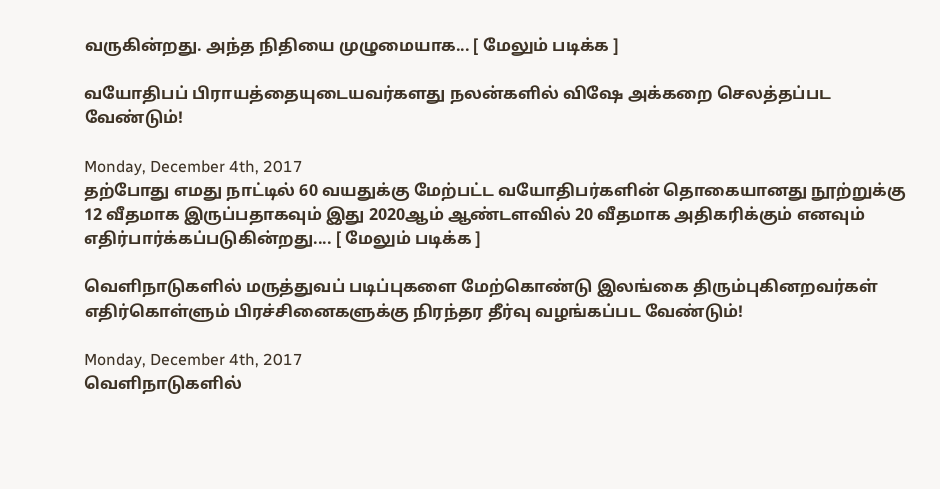வருகின்றது. அந்த நிதியை முழுமையாக... [ மேலும் படிக்க ]

வயோதிபப் பிராயத்தையுடையவர்களது நலன்களில் விஷே அக்கறை செலத்தப்பட வேண்டும்!

Monday, December 4th, 2017
தற்போது எமது நாட்டில் 60 வயதுக்கு மேற்பட்ட வயோதிபர்களின் தொகையானது நூற்றுக்கு 12 வீதமாக இருப்பதாகவும் இது 2020ஆம் ஆண்டளவில் 20 வீதமாக அதிகரிக்கும் எனவும் எதிர்பார்க்கப்படுகின்றது.... [ மேலும் படிக்க ]

வெளிநாடுகளில் மருத்துவப் படிப்புகளை மேற்கொண்டு இலங்கை திரும்புகினறவர்கள் எதிர்கொள்ளும் பிரச்சினைகளுக்கு நிரந்தர தீர்வு வழங்கப்பட வேண்டும்!

Monday, December 4th, 2017
வெளிநாடுகளில்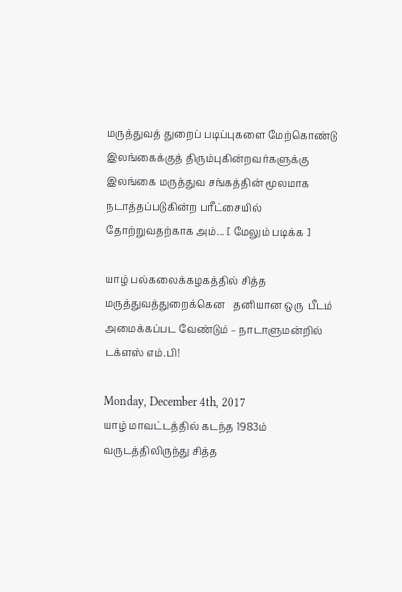மருத்துவத் துறைப் படிப்புகளை மேற்கொண்டு இலங்கைக்குத் திரும்புகின்றவர்களுக்கு இலங்கை மருத்துவ சங்கத்தின் மூலமாக நடாத்தப்படுகின்ற பரீட்சையில் தோற்றுவதற்காக அம்... [ மேலும் படிக்க ]

யாழ் பல்கலைக்கழகத்தில் சித்த மருத்துவத்துறைக்கென   தனியான ஒரு  பீடம் அமைக்கப்பட வேண்டும் – நாடாளுமன்றில் டக்ளஸ் எம்.பி!

Monday, December 4th, 2017
யாழ் மாவட்டத்தில் கடந்த 1983ம் வருடத்திலிருந்து சித்த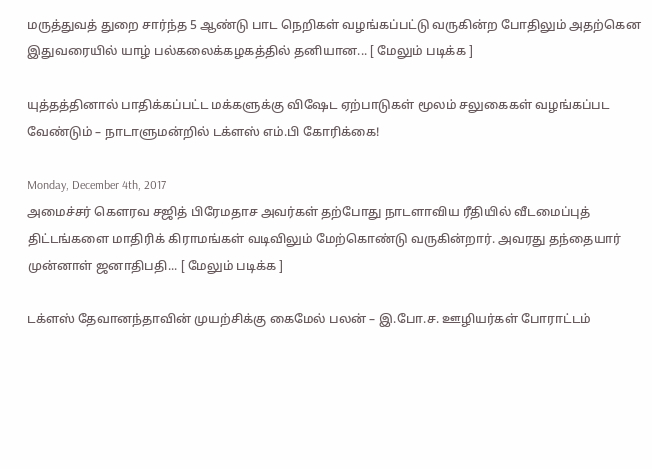மருத்துவத் துறை சார்ந்த 5 ஆண்டு பாட நெறிகள் வழங்கப்பட்டு வருகின்ற போதிலும் அதற்கென இதுவரையில் யாழ் பல்கலைக்கழகத்தில் தனியான... [ மேலும் படிக்க ]

யுத்தத்தினால் பாதிக்கப்பட்ட மக்களுக்கு விஷேட ஏற்பாடுகள் மூலம் சலுகைகள் வழங்கப்பட வேண்டும் – நாடாளுமன்றில் டக்ளஸ் எம்.பி கோரிக்கை!

Monday, December 4th, 2017
அமைச்சர் கௌரவ சஜித் பிரேமதாச அவர்கள் தற்போது நாடளாவிய ரீதியில் வீடமைப்புத் திட்டங்களை மாதிரிக் கிராமங்கள் வடிவிலும் மேற்கொண்டு வருகின்றார். அவரது தந்தையார் முன்னாள் ஜனாதிபதி... [ மேலும் படிக்க ]

டக்ளஸ் தேவானந்தாவின் முயற்சிக்கு கைமேல் பலன் – இ.போ.ச. ஊழியர்கள் போராட்டம்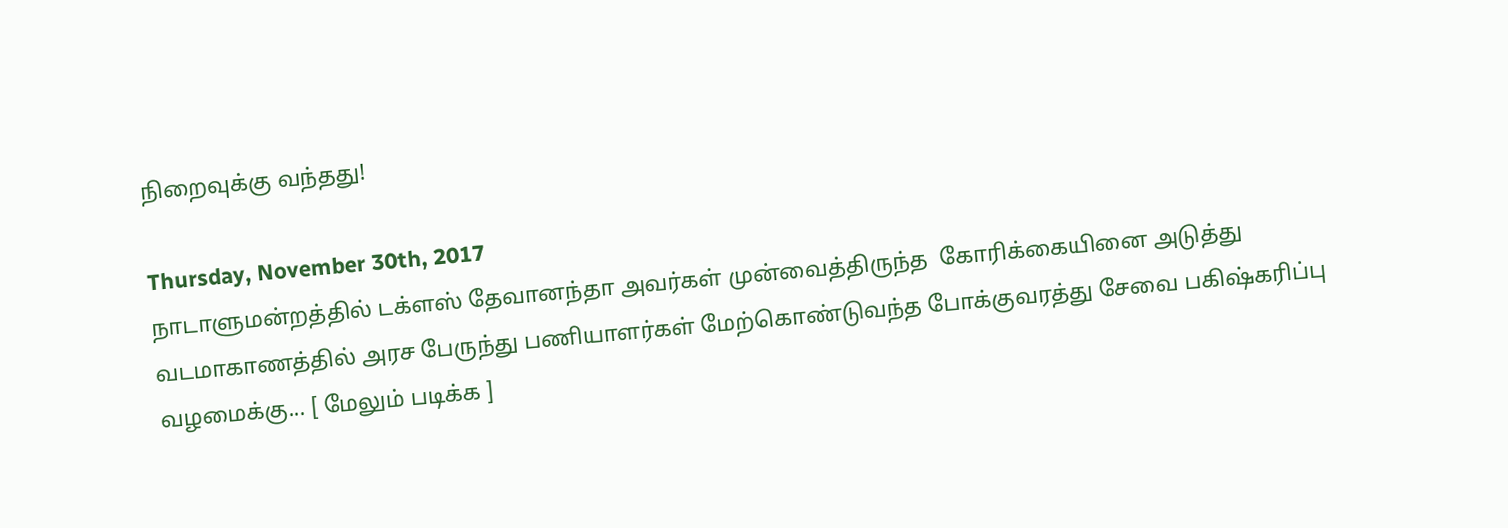நிறைவுக்கு வந்தது!

Thursday, November 30th, 2017
நாடாளுமன்றத்தில் டக்ளஸ் தேவானந்தா அவர்கள் முன்வைத்திருந்த  கோரிக்கையினை அடுத்து வடமாகாணத்தில் அரச பேருந்து பணியாளர்கள் மேற்கொண்டுவந்த போக்குவரத்து சேவை பகிஷ்கரிப்பு  வழமைக்கு... [ மேலும் படிக்க ]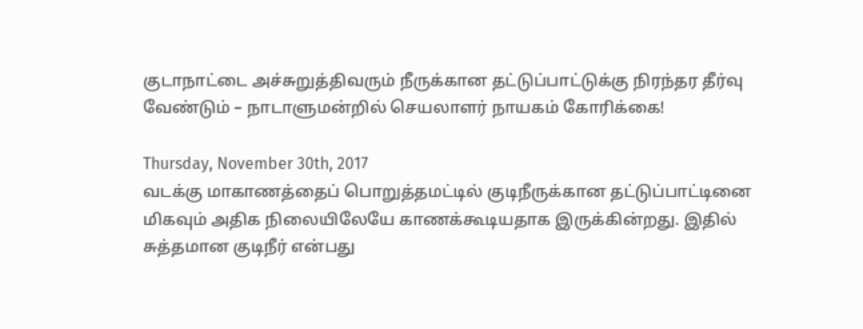குடாநாட்டை அச்சுறுத்திவரும் நீருக்கான தட்டுப்பாட்டுக்கு நிரந்தர தீர்வு வேண்டும் – நாடாளுமன்றில் செயலாளர் நாயகம் கோரிக்கை!

Thursday, November 30th, 2017
வடக்கு மாகாணத்தைப் பொறுத்தமட்டில் குடிநீருக்கான தட்டுப்பாட்டினை மிகவும் அதிக நிலையிலேயே காணக்கூடியதாக இருக்கின்றது. இதில் சுத்தமான குடிநீர் என்பது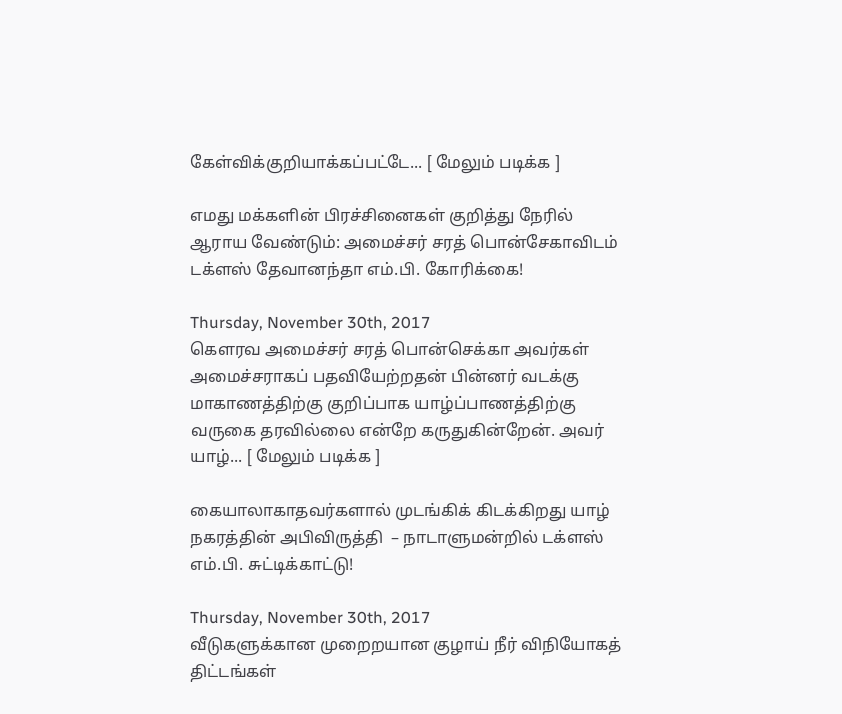கேள்விக்குறியாக்கப்பட்டே... [ மேலும் படிக்க ]

எமது மக்களின் பிரச்சினைகள் குறித்து நேரில் ஆராய வேண்டும்: அமைச்சர் சரத் பொன்சேகாவிடம் டக்ளஸ் தேவானந்தா எம்.பி. கோரிக்கை!

Thursday, November 30th, 2017
கௌரவ அமைச்சர் சரத் பொன்செக்கா அவர்கள் அமைச்சராகப் பதவியேற்றதன் பின்னர் வடக்கு மாகாணத்திற்கு குறிப்பாக யாழ்ப்பாணத்திற்கு வருகை தரவில்லை என்றே கருதுகின்றேன். அவர் யாழ்... [ மேலும் படிக்க ]

கையாலாகாதவர்களால் முடங்கிக் கிடக்கிறது யாழ் நகரத்தின் அபிவிருத்தி  – நாடாளுமன்றில் டக்ளஸ் எம்.பி. சுட்டிக்காட்டு!

Thursday, November 30th, 2017
வீடுகளுக்கான முறைறயான குழாய் நீர் விநியோகத் திட்டங்கள்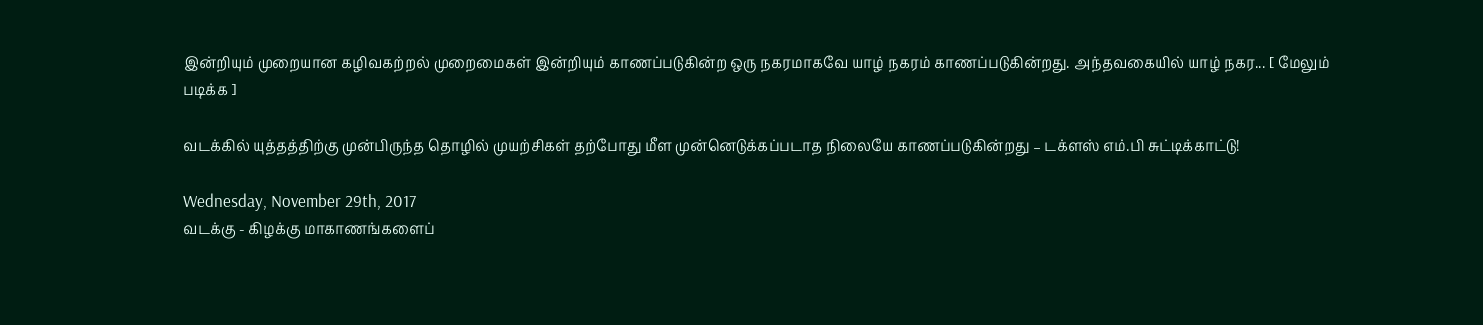இன்றியும் முறையான கழிவகற்றல் முறைமைகள் இன்றியும் காணப்படுகின்ற ஒரு நகரமாகவே யாழ் நகரம் காணப்படுகின்றது. அந்தவகையில் யாழ் நகர... [ மேலும் படிக்க ]

வடக்கில் யுத்தத்திற்கு முன்பிருந்த தொழில் முயற்சிகள் தற்போது மீள முன்னெடுக்கப்படாத நிலையே காணப்படுகின்றது – டக்ளஸ் எம்.பி சுட்டிக்காட்டு!

Wednesday, November 29th, 2017
வடக்கு - கிழக்கு மாகாணங்களைப்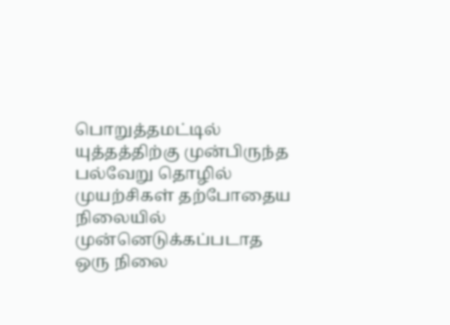பொறுத்தமட்டில் யுத்தத்திற்கு முன்பிருந்த பல்வேறு தொழில் முயற்சிகள் தற்போதைய நிலையில் முன்னெடுக்கப்படாத ஒரு நிலை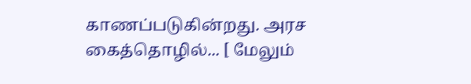காணப்படுகின்றது. அரச கைத்தொழில்... [ மேலும்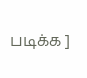படிக்க ]